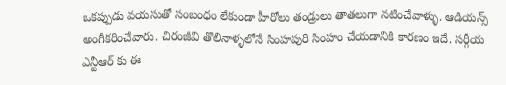ఒకప్పుడు వయసుతో సంబంధం లేకుండా హీరోలు తండ్రులు తాతలుగా నటించేవాళ్ళు. ఆడియన్స్ అంగీకరించేవారు. చిరంజీవి తొలినాళ్ళలోనే సింహపురి సింహం చేయడానికి కారణం ఇదే. సర్గీయ ఎన్టీఆర్ కు ఈ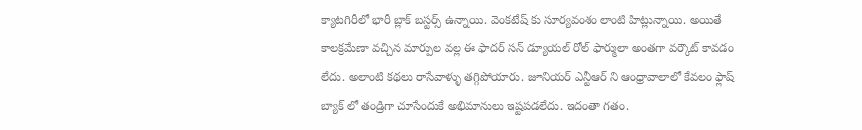క్యాటగిరీలో భారీ బ్లాక్ బస్టర్స్ ఉన్నాయి. వెంకటేష్ కు సూర్యవంశం లాంటి హిట్లున్నాయి. అయితే కాలక్రమేణా వచ్చిన మార్పుల వల్ల ఈ ఫాదర్ సన్ డ్యూయల్ రోల్ ఫార్ములా అంతగా వర్కౌట్ కావడం లేదు. అలాంటి కథలు రాసేవాళ్ళు తగ్గిపోయారు. జూనియర్ ఎన్టీఆర్ ని ఆంధ్రావాలాలో కేవలం ఫ్లాష్ బ్యాక్ లో తండ్రిగా చూసేందుకే అభిమానులు ఇష్టపడలేదు. ఇదంతా గతం.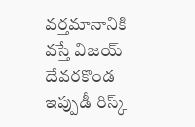వర్తమానానికి వస్తే విజయ్ దేవరకొండ ఇప్పుడీ రిస్క్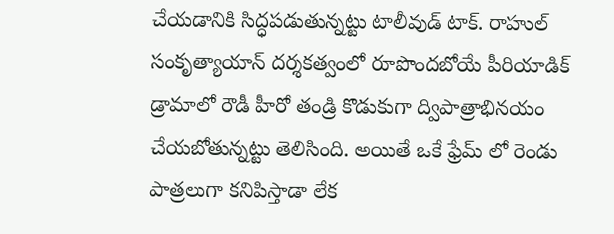చేయడానికి సిద్ధపడుతున్నట్టు టాలీవుడ్ టాక్. రాహుల్ సంకృత్యాయాన్ దర్శకత్వంలో రూపొందబోయే పీరియాడిక్ డ్రామాలో రౌడీ హీరో తండ్రి కొడుకుగా ద్విపాత్రాభినయం చేయబోతున్నట్టు తెలిసింది. అయితే ఒకే ఫ్రేమ్ లో రెండు పాత్రలుగా కనిపిస్తాడా లేక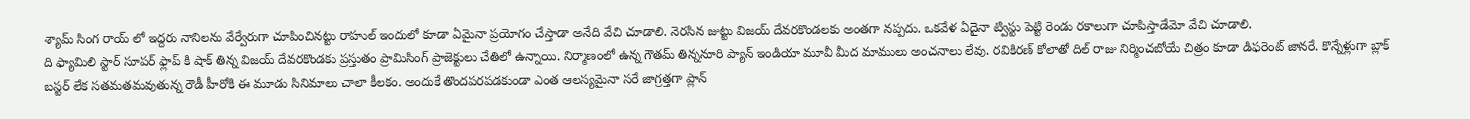శ్యామ్ సింగ రాయ్ లో ఇద్దరు నానిలను వేర్వేరుగా చూపించినట్టు రాహుల్ ఇందులో కూడా ఏమైనా ప్రయోగం చేస్తాడా అనేది వేచి చూడాలి. నెరసిన జుట్టు విజయ్ దేవరకొండలకు అంతగా నప్పదు. ఒకవేళ ఏదైనా ట్విస్టు పెట్టి రెండు రకాలుగా చూపిస్తాడేమో వేచి చూడాలి.
ది ఫ్యామిలి స్టార్ సూపర్ ఫ్లాప్ కి షాక్ తిన్న విజయ్ దేవరకొండకు ప్రస్తుతం ప్రామిసింగ్ ప్రాజెక్టులు చేతిలో ఉన్నాయి. నిర్మాణంలో ఉన్న గౌతమ్ తిన్ననూరి ప్యాన్ ఇండియా మూవీ మీద మాములు అంచనాలు లేవు. రవికిరణ్ కోలాతో దిల్ రాజు నిర్మించబోయే చిత్రం కూడా డిఫరెంట్ జానరే. కొన్నేళ్లుగా బ్లాక్ బస్టర్ లేక సతమతమవుతున్న రౌడీ హీరోకి ఈ మూడు సినిమాలు చాలా కీలకం. అందుకే తొందపరపడకుండా ఎంత ఆలస్యమైనా సరే జాగ్రత్తగా ప్లాన్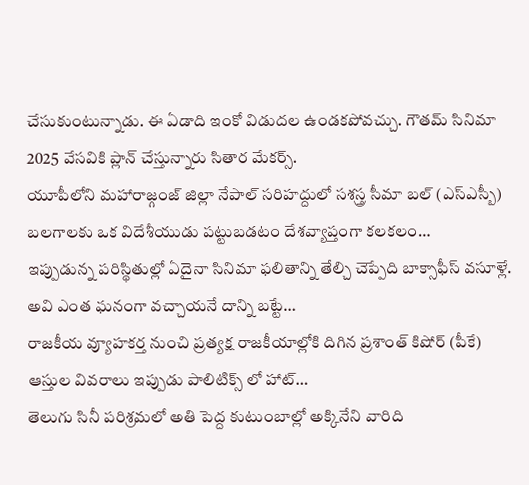చేసుకుంటున్నాడు. ఈ ఏడాది ఇంకో విడుదల ఉండకపోవచ్చు. గౌతమ్ సినిమా 2025 వేసవికి ప్లాన్ చేస్తున్నారు సితార మేకర్స్.
యూపీలోని మహారాజ్గంజ్ జిల్లా నేపాల్ సరిహద్దులో సశస్త్ర సీమా బల్ (ఎస్ఎస్బీ) బలగాలకు ఒక విదేశీయుడు పట్టుబడటం దేశవ్యాప్తంగా కలకలం…
ఇప్పుడున్న పరిస్థితుల్లో ఏదైనా సినిమా ఫలితాన్ని తేల్చి చెప్పేది బాక్సాఫీస్ వసూళ్లే. అవి ఎంత ఘనంగా వచ్చాయనే దాన్ని బట్టే…
రాజకీయ వ్యూహకర్త నుంచి ప్రత్యక్ష రాజకీయాల్లోకి దిగిన ప్రశాంత్ కిషోర్ (పీకే) ఆస్తుల వివరాలు ఇప్పుడు పాలిటిక్స్ లో హాట్…
తెలుగు సినీ పరిశ్రమలో అతి పెద్ద కుటుంబాల్లో అక్కినేని వారిది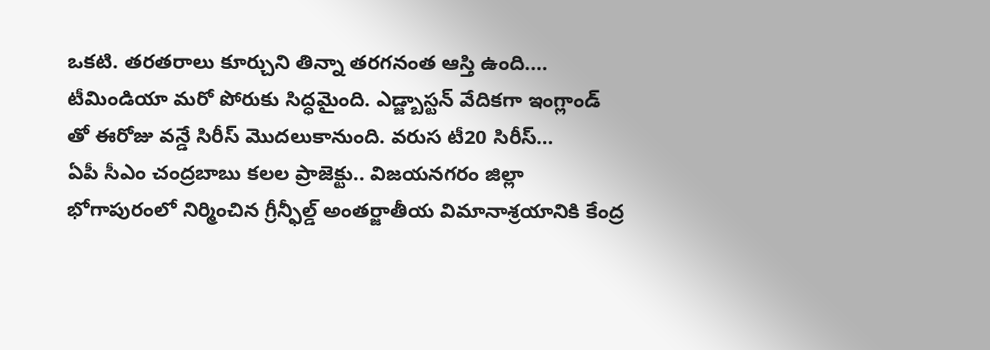ఒకటి. తరతరాలు కూర్చుని తిన్నా తరగనంత ఆస్తి ఉంది.…
టీమిండియా మరో పోరుకు సిద్ధమైంది. ఎడ్జ్బాస్టన్ వేదికగా ఇంగ్లాండ్ తో ఈరోజు వన్డే సిరీస్ మొదలుకానుంది. వరుస టీ20 సిరీస్…
ఏపీ సీఎం చంద్రబాబు కలల ప్రాజెక్టు.. విజయనగరం జిల్లా భోగాపురంలో నిర్మించిన గ్రీన్ఫీల్డ్ అంతర్జాతీయ విమానాశ్రయానికి కేంద్ర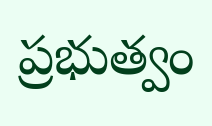ప్రభుత్వం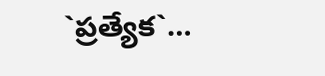`ప్రత్యేక`…